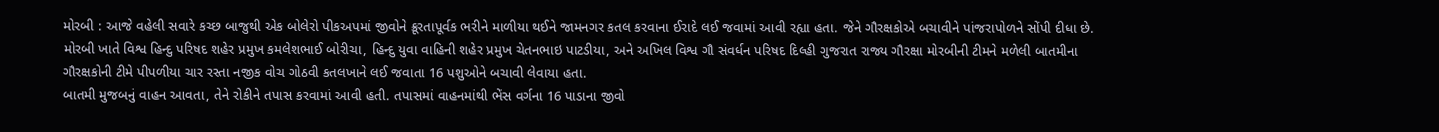મોરબી : આજે વહેલી સવારે કચ્છ બાજુથી એક બોલેરો પીકઅપમાં જીવોને ક્રૂરતાપૂર્વક ભરીને માળીયા થઈને જામનગર કતલ કરવાના ઈરાદે લઈ જવામાં આવી રહ્યા હતા. જેને ગૌરક્ષકોએ બચાવીને પાંજરાપોળને સોંપી દીધા છે.
મોરબી ખાતે વિશ્વ હિન્દુ પરિષદ શહેર પ્રમુખ કમલેશભાઈ બોરીચા, હિન્દુ યુવા વાહિની શહેર પ્રમુખ ચેતનભાઇ પાટડીયા, અને અખિલ વિશ્વ ગૌ સંવર્ધન પરિષદ દિલ્હી ગુજરાત રાજ્ય ગૌરક્ષા મોરબીની ટીમને મળેલી બાતમીના ગૌરક્ષકોની ટીમે પીપળીયા ચાર રસ્તા નજીક વોચ ગોઠવી કતલખાને લઈ જવાતા 16 પશુઓને બચાવી લેવાયા હતા.
બાતમી મુજબનું વાહન આવતા, તેને રોકીને તપાસ કરવામાં આવી હતી. તપાસમાં વાહનમાંથી ભેંસ વર્ગના 16 પાડાના જીવો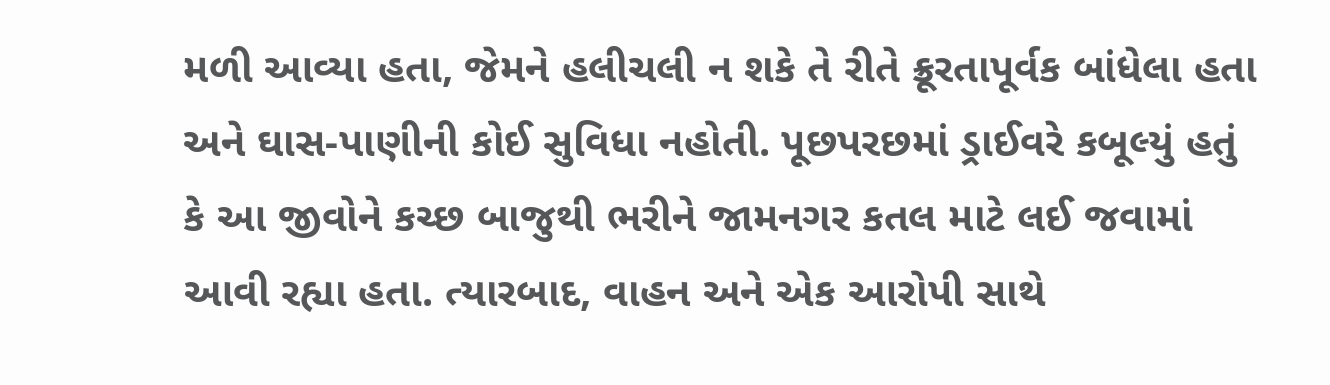મળી આવ્યા હતા, જેમને હલીચલી ન શકે તે રીતે ક્રૂરતાપૂર્વક બાંધેલા હતા અને ઘાસ-પાણીની કોઈ સુવિધા નહોતી. પૂછપરછમાં ડ્રાઈવરે કબૂલ્યું હતું કે આ જીવોને કચ્છ બાજુથી ભરીને જામનગર કતલ માટે લઈ જવામાં આવી રહ્યા હતા. ત્યારબાદ, વાહન અને એક આરોપી સાથે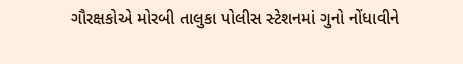ગૌરક્ષકોએ મોરબી તાલુકા પોલીસ સ્ટેશનમાં ગુનો નોંધાવીને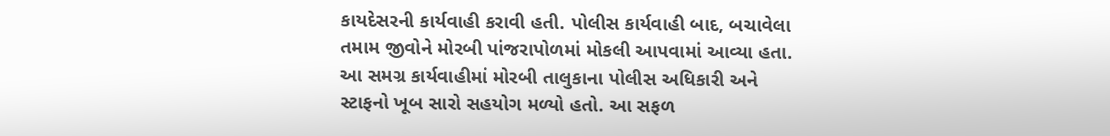કાયદેસરની કાર્યવાહી કરાવી હતી. પોલીસ કાર્યવાહી બાદ, બચાવેલા તમામ જીવોને મોરબી પાંજરાપોળમાં મોકલી આપવામાં આવ્યા હતા. આ સમગ્ર કાર્યવાહીમાં મોરબી તાલુકાના પોલીસ અધિકારી અને સ્ટાફનો ખૂબ સારો સહયોગ મળ્યો હતો. આ સફળ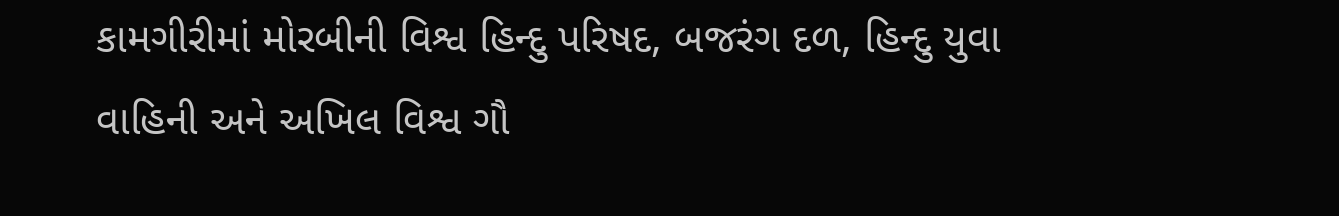કામગીરીમાં મોરબીની વિશ્વ હિન્દુ પરિષદ, બજરંગ દળ, હિન્દુ યુવા વાહિની અને અખિલ વિશ્વ ગૌ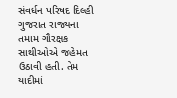સંવર્ધન પરિષદ દિલ્હી ગુજરાત રાજ્યના તમામ ગૌરક્ષક સાથીઓએ જહેમત ઉઠાવી હતી. તેમ યાદીમાં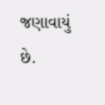જણાવાયું છે.